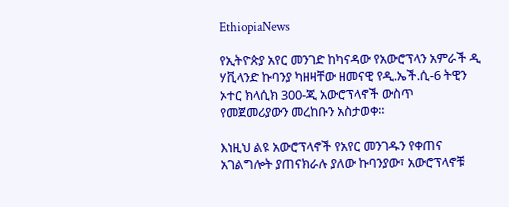EthiopiaNews

የኢትዮጵያ አየር መንገድ ከካናዳው የአውሮፕላን አምራች ዲ ሃቪላንድ ኩባንያ ካዘዛቸው ዘመናዊ የዲ.ኤች.ሲ-6 ትዊን ኦተር ክላሲክ 300-ጂ አውሮፕላኖች ውስጥ የመጀመሪያውን መረከቡን አስታወቀ።

እነዚህ ልዩ አውሮፕላኖች የአየር መንገዱን የቀጠና አገልግሎት ያጠናክራሉ ያለው ኩባንያው፣ አውሮፕላኖቹ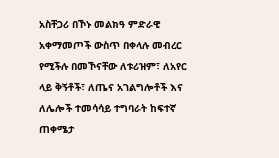አስቸጋሪ በኾኑ መልክዓ ምድራዊ አቀማመጦች ውስጥ በቀላሉ መብረር የሚችሉ በመኾናቸው ለቱሪዝም፣ ለአየር ላይ ቅኝቶች፣ ለጤና አገልግሎቶች እና ለሌሎች ተመሳሳይ ተግባራት ከፍተኛ ጠቀሜታ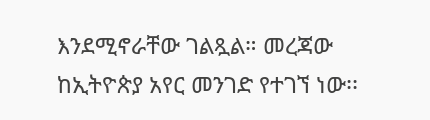እንደሚኖራቸው ገልጿል። መረጃው ከኢትዮጵያ አየር መንገድ የተገኘ ነው፡፡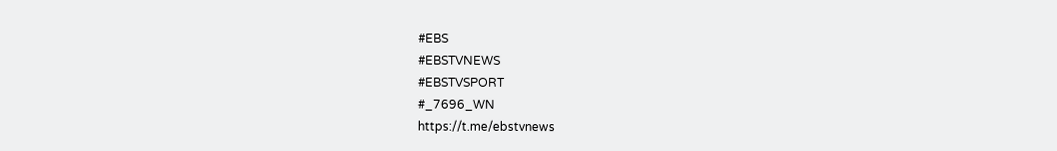#EBS
#EBSTVNEWS
#EBSTVSPORT
#_7696_WN
https://t.me/ebstvnews